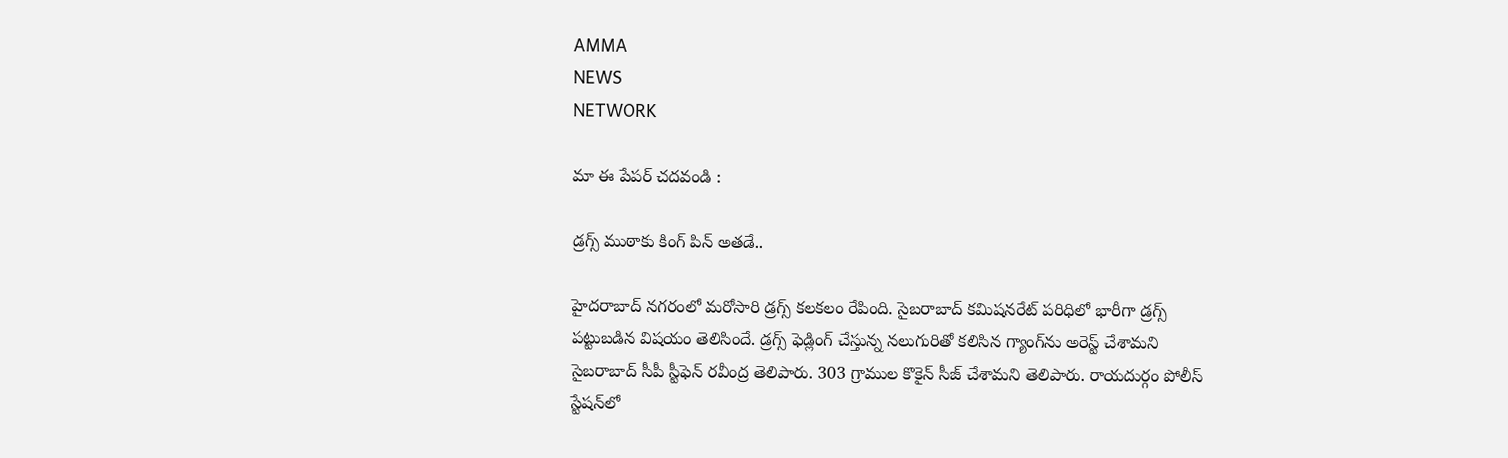AMMA
NEWS
NETWORK

మా ఈ పేపర్ చదవండి :

డ్రగ్స్ ముఠాకు కింగ్ పిన్‌ అతడే..

హైదరాబాద్ నగరంలో మరోసారి డ్రగ్స్ కలకలం రేపింది. సైబరాబాద్ కమిషనరేట్ పరిధిలో భారీగా డ్రగ్స్ పట్టుబడిన విషయం తెలిసిందే. డ్రగ్స్ ఫెడ్లింగ్ చేస్తున్న నలుగురితో కలిసిన గ్యాంగ్‌ను అరెస్ట్ చేశామని సైబరాబాద్ సీపీ స్టీఫెన్ రవీంద్ర తెలిపారు. 303 గ్రాముల కొకైన్ సీజ్ చేశామని తెలిపారు. రాయదుర్గం పోలీస్ స్టేషన్‌లో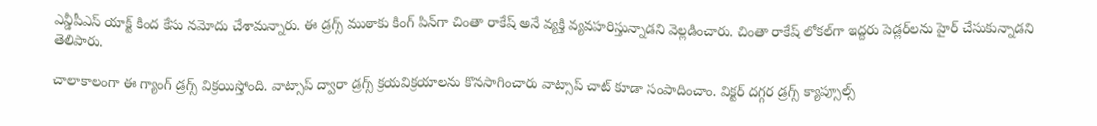ఎన్డీపీఎస్ యాక్ట్ కింద కేసు నమోదు చేశామన్నారు. ఈ డ్రగ్స్ ముఠాకు కింగ్ పిన్‌గా చింతా రాకేష్ అనే వ్యక్తి వ్యవహరిస్తున్నాడని వెల్లడించారు. చింతా రాకేష్ లోకల్‌గా ఇద్దరు పెడ్లర్‌లను హైర్ చేసుకున్నాడని తెలిపారు.

చాలాకాలంగా ఈ గ్యాంగ్ డ్రగ్స్ విక్రయిస్తోంది. వాట్సాప్ ద్వారా డ్రగ్స్ క్రయవిక్రయాలను కొనసాగించారు వాట్సాప్ చాట్ కూడా సంపాదించాం. విక్టర్ దగ్గర డ్రగ్స్ క్యాప్సూల్స్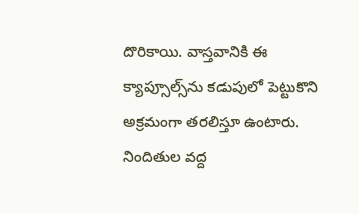దొరికాయి. వాస్తవానికి ఈ క్యాప్సూల్స్‌ను కడుపులో పెట్టుకొని అక్రమంగా తరలిస్తూ ఉంటారు. నిందితుల వద్ద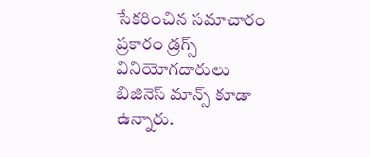సేకరించిన సమాచారం ప్రకారం డ్రగ్స్ వినియోగదారులు బిజినెస్ మాన్స్ కూడా ఉన్నారు.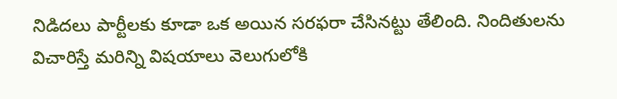నిడిదలు పార్టీలకు కూడా ఒక అయిన సరఫరా చేసినట్టు తేలింది. నిందితులను విచారిస్తే మరిన్ని విషయాలు వెలుగులోకి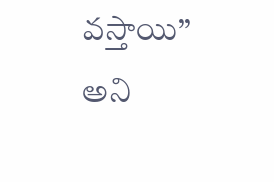వస్తాయి’’ అని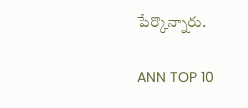పేర్కొన్నారు.

ANN TOP 10